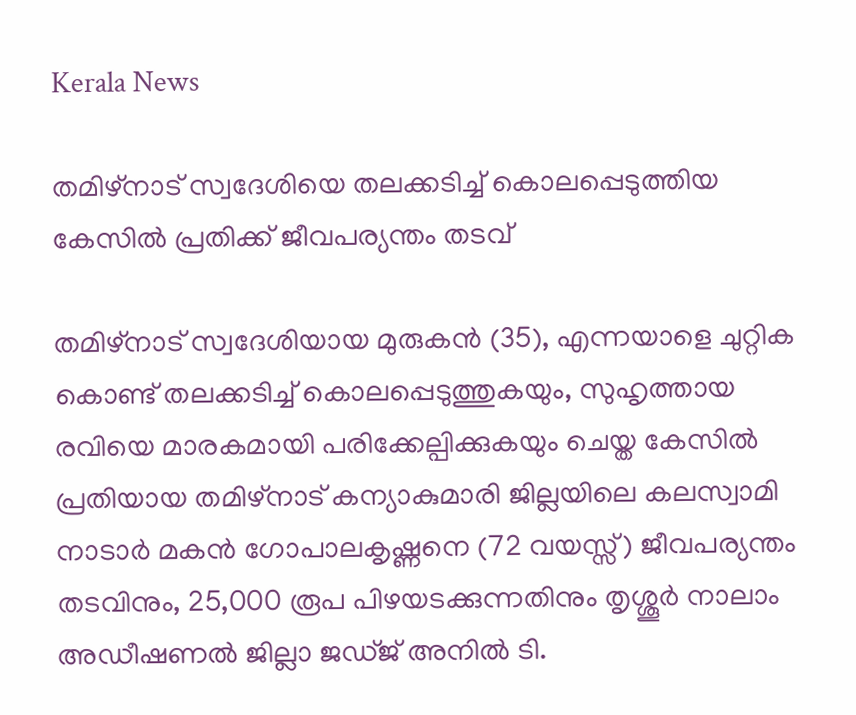Kerala News

തമിഴ്നാട് സ്വദേശിയെ തലക്കടിച്ച് കൊലപ്പെടുത്തിയ കേസിൽ പ്രതിക്ക് ജീവപര്യന്തം തടവ്

തമിഴ്നാട് സ്വദേശിയായ മുരുകന്‍ (35), എന്നയാളെ ചുറ്റിക കൊണ്ട് തലക്കടിച്ച് കൊലപ്പെടുത്തുകയും, സുഹൃത്തായ രവിയെ മാരകമായി പരിക്കേല്പിക്കുകയും ചെയ്ത കേസില്‍ പ്രതിയായ തമിഴ്നാട് കന്യാകുമാരി ജില്ലയിലെ കലസ്വാമി നാടാര്‍ മകന്‍ ഗോപാലകൃഷ്ണനെ (72 വയസ്സ്) ജീവപര്യന്തം തടവിനും, 25,000 രൂപ പിഴയടക്കുന്നതിനും തൃശ്ശൂര്‍ നാലാം അഡീഷണല്‍ ജില്ലാ ജഡ്ജ് അനില്‍ ടി.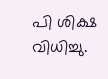പി ശിക്ഷ വിധിച്ചു.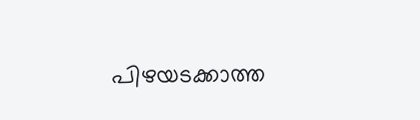പിഴയടക്കാത്ത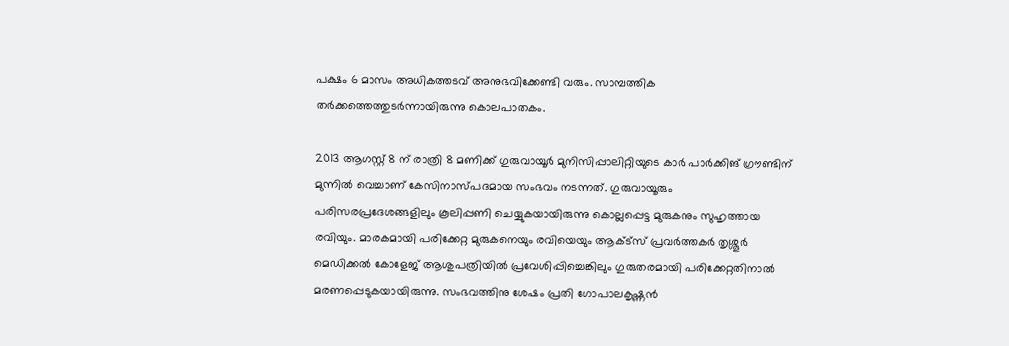പക്ഷം 6 മാസം അധികത്തടവ് അനുഭവിക്കേണ്ടി വരും. സാമ്പത്തിക തര്‍ക്കത്തെത്തുടര്‍ന്നായിരുന്നു കൊലപാതകം.

2013 ആഗസ്റ്റ് 8 ന് രാത്രി 8 മണിക്ക് ഗുരുവായൂര്‍ മുനിസിപ്പാലിറ്റിയുടെ കാര്‍ പാര്‍ക്കിങ് ഗ്രൗണ്ടിന് മുന്നില്‍ വെച്ചാണ് കേസിനാസ്പദമായ സംഭവം നടന്നത്. ഗുരുവായൂരും പരിസരപ്രദേശങ്ങളിലും കൂലിപ്പണി ചെയ്യുകയായിരുന്നു കൊല്ലപ്പെട്ട മുരുകനും സുഹൃത്തായ രവിയും. മാരകമായി പരിക്കേറ്റ മുരുകനെയും രവിയെയും ആക്ട്സ് പ്രവര്‍ത്തകര്‍ തൃശ്ശൂര്‍ മെഡിക്കല്‍ കോളേജ് ആശുപത്രിയില്‍ പ്രവേശിപ്പിച്ചെങ്കിലും ഗുരുതരമായി പരിക്കേറ്റതിനാൽ മരണപ്പെടുകയായിരുന്നു. സംഭവത്തിനു ശേഷം പ്രതി ഗോപാലകൃഷ്ണന്‍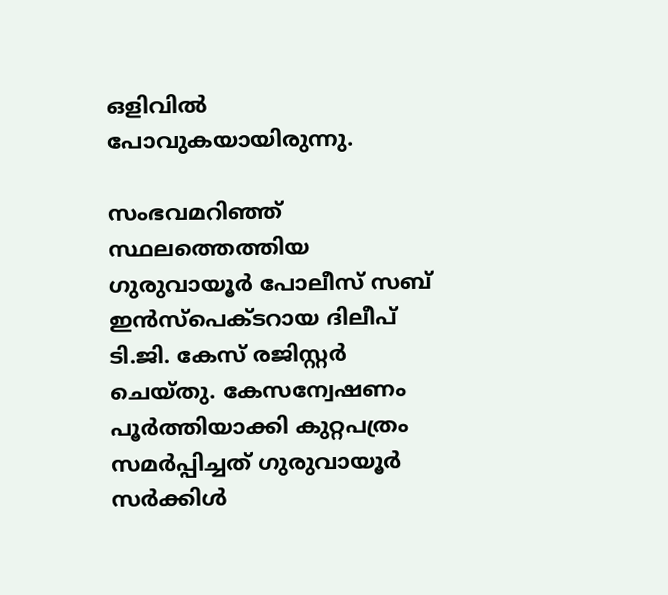ഒളിവില്‍ പോവുകയായിരുന്നു.

സംഭവമറിഞ്ഞ് സ്ഥലത്തെത്തിയ ഗുരുവായൂര്‍ പോലീസ് സബ് ഇന്‍സ്പെക്ടറായ ദിലീപ് ടി.ജി. കേസ് രജിസ്റ്റര്‍ ചെയ്തു. കേസന്വേഷണം പൂര്‍ത്തിയാക്കി കുറ്റപത്രം സമര്‍പ്പിച്ചത് ഗുരുവായൂര്‍ സര്‍ക്കിള്‍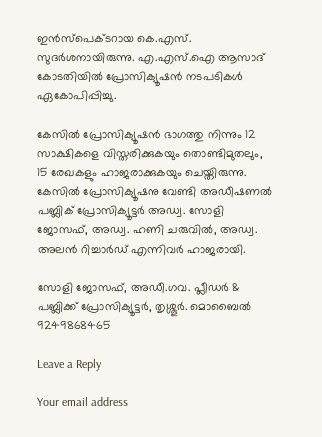ഇന്‍സ്പെക്ടറായ കെ.എസ്. സുദര്‍ശനായിരുന്നു. എ.എസ്.ഐ ആസാദ് കോടതിയില്‍ പ്രോസിക്യൂഷന്‍ നടപടികള്‍ ഏകോപിപ്പിച്ചു.

കേസില്‍ പ്രോസിക്യൂഷന്‍ ഭാഗത്തു നിന്നും 12 സാക്ഷികളെ വിസ്തരിക്കുകയും തൊണ്ടിമുതലും, 15 രേഖകളും ഹാജരാക്കുകയും ചെയ്തിരുന്നു. കേസില്‍ പ്രോസിക്യൂഷനു വേണ്ടി അഡീഷണല്‍ പബ്ലിക് പ്രോസിക്യൂട്ടര്‍ അഡ്വ. സോളി ജോസഫ്, അഡ്വ. ഹണി ചരുവില്‍, അഡ്വ. അലന്‍ റിച്ചാര്‍ഡ് എന്നിവര്‍ ഹാജരായി.

സോളി ജോസഫ്, അഡീ.ഗവ. പ്ലീഡര്‍ &  പബ്ലിക്ക് പ്രോസിക്യൂട്ടര്‍, തൃശ്ശൂര്‍. മൊബൈല്‍ 9249868465

Leave a Reply

Your email address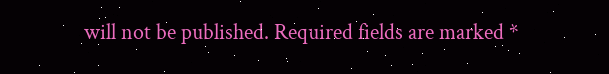will not be published. Required fields are marked *